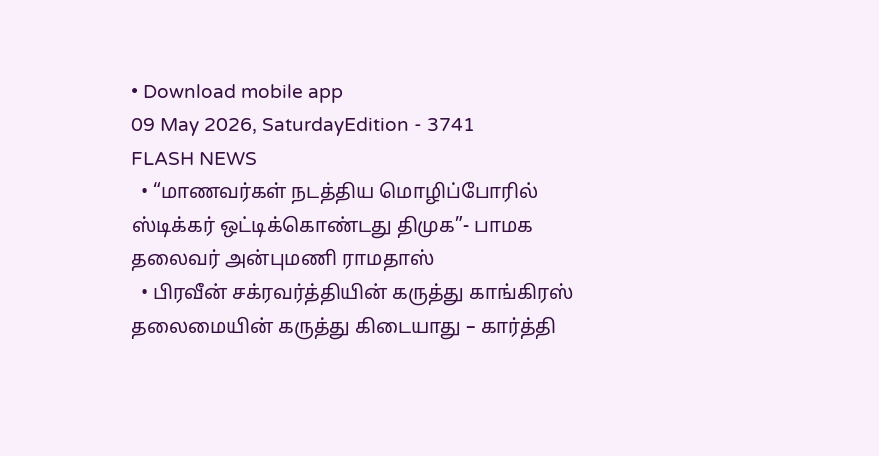• Download mobile app
09 May 2026, SaturdayEdition - 3741
FLASH NEWS
  • “மாணவர்கள் நடத்திய மொழிப்போரில் ஸ்டிக்கர் ஒட்டிக்கொண்டது திமுக”- பாமக தலைவர் அன்புமணி ராமதாஸ்
  • பிரவீன் சக்ரவர்த்தியின் கருத்து காங்கிரஸ் தலைமையின் கருத்து கிடையாது – கார்த்தி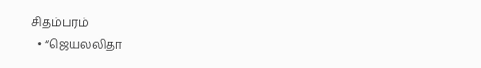சிதம்பரம்
  • “ஜெயலலிதா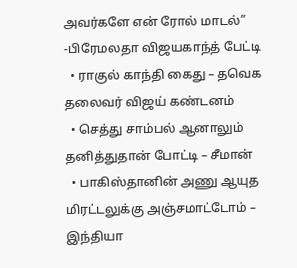அவர்களே என் ரோல் மாடல்” -பிரேமலதா விஜயகாந்த் பேட்டி
  • ராகுல் காந்தி கைது – தவெக தலைவர் விஜய் கண்டனம்
  • செத்து சாம்பல் ஆனாலும் தனித்துதான் போட்டி – சீமான்
  • பாகிஸ்தானின் அணு ஆயுத மிரட்டலுக்கு அஞ்சமாட்டோம் – இந்தியா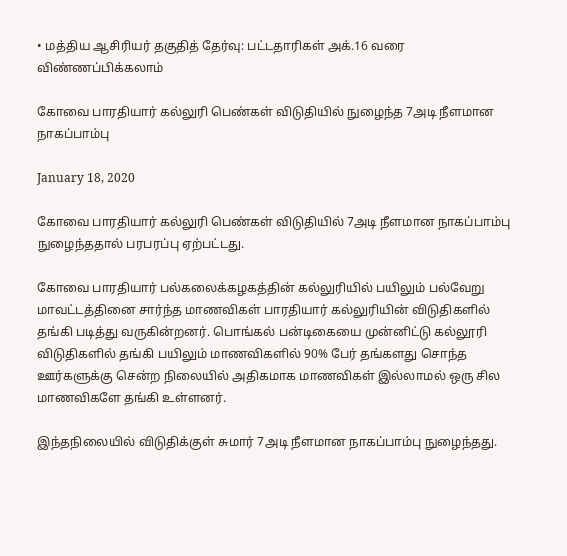• மத்திய ஆசிரியர் தகுதித் தேர்வு: பட்டதாரிகள் அக்.16 வரை விண்ணப்பிக்கலாம்

கோவை பாரதியார் கல்லுரி பெண்கள் விடுதியில் நுழைந்த 7அடி நீளமான நாகப்பாம்பு

January 18, 2020

கோவை பாரதியார் கல்லுரி பெண்கள் விடுதியில் 7அடி நீளமான நாகப்பாம்பு நுழைந்ததால் பரபரப்பு ஏற்பட்டது.

கோவை பாரதியார் பல்கலைக்கழகத்தின் கல்லுரியில் பயிலும் பல்வேறு மாவட்டத்தினை சார்ந்த மாணவிகள் பாரதியார் கல்லுரியின் விடுதிகளில் தங்கி படித்து வருகின்றனர். பொங்கல் பன்டிகையை முன்னிட்டு கல்லூரி விடுதிகளில் தங்கி பயிலும் மாணவிகளில் 90% பேர் தங்களது சொந்த ஊர்களுக்கு சென்ற நிலையில் அதிகமாக மாணவிகள் இல்லாமல் ஒரு சில மாணவிகளே தங்கி உள்ளனர்.

இந்தநிலையில் விடுதிக்குள் சுமார் 7அடி நீளமான நாகப்பாம்பு நுழைந்தது.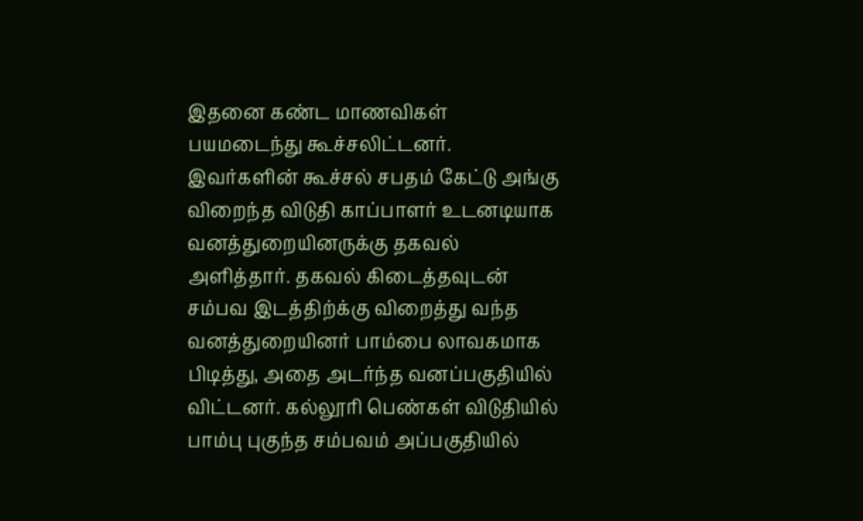இதனை கண்ட மாணவிகள் பயமடைந்து கூச்சலிட்டனர். இவர்களின் கூச்சல் சபதம் கேட்டு அங்கு விறைந்த விடுதி காப்பாளர் உடனடியாக வனத்துறையினருக்கு தகவல் அளித்தார். தகவல் கிடைத்தவுடன் சம்பவ இடத்திற்க்கு விறைத்து வந்த வனத்துறையினர் பாம்பை லாவகமாக பிடித்து, அதை அடர்ந்த வனப்பகுதியில் விட்டனர். கல்லூரி பெண்கள் விடுதியில் பாம்பு புகுந்த சம்பவம் அப்பகுதியில்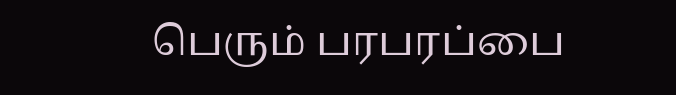பெரும் பரபரப்பை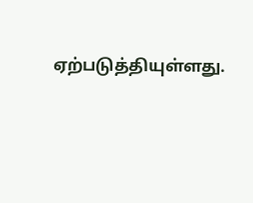ஏற்படுத்தியுள்ளது.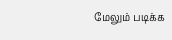மேலும் படிக்க